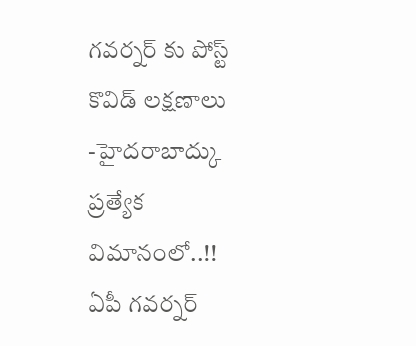గవర్నర్ కు పోస్ట్ కొవిడ్ లక్షణాలు -హైదరాబాద్కు ప్రత్యేక విమానంలో..!!
ఏపీ గవర్నర్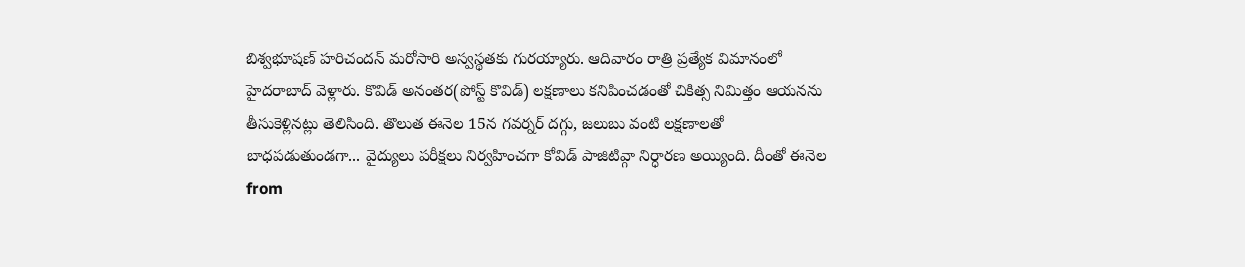బిశ్వభూషణ్ హరిచందన్ మరోసారి అస్వస్థతకు గురయ్యారు. ఆదివారం రాత్రి ప్రత్యేక విమానంలో హైదరాబాద్ వెళ్లారు. కొవిడ్ అనంతర(పోస్ట్ కొవిడ్) లక్షణాలు కనిపించడంతో చికిత్స నిమిత్తం ఆయనను తీసుకెళ్లినట్లు తెలిసింది. తొలుత ఈనెల 15న గవర్నర్ దగ్గు, జలుబు వంటి లక్షణాలతో బాధపడుతుండగా... వైద్యులు పరీక్షలు నిర్వహించగా కోవిడ్ పాజిటివ్గా నిర్ధారణ అయ్యింది. దీంతో ఈనెల
from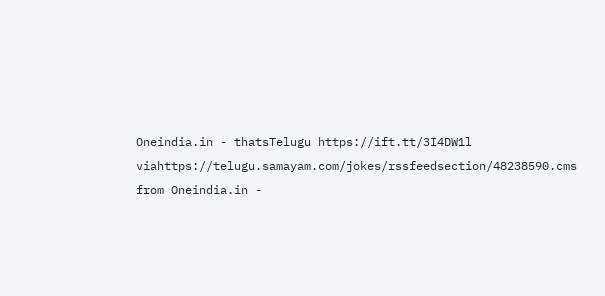Oneindia.in - thatsTelugu https://ift.tt/3I4DW1l
viahttps://telugu.samayam.com/jokes/rssfeedsection/48238590.cms
from Oneindia.in -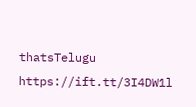thatsTelugu https://ift.tt/3I4DW1l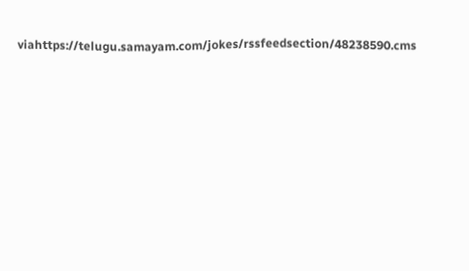viahttps://telugu.samayam.com/jokes/rssfeedsection/48238590.cms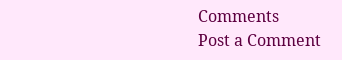Comments
Post a Comment